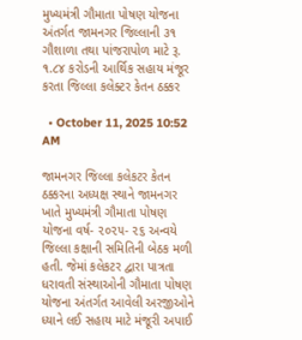મુખ્યમંત્રી ગૌમાતા પોષણ યોજના અંતર્ગત જામનગર જિલ્લાની ૩૧ ગૌશાળા તથા પાંજરાપોળ માટે રૂ. ૧.૮૪ કરોડની આર્થિક સહાય મંજૂર કરતા જિલ્લા કલેક્ટર કેતન ઠક્કર

  • October 11, 2025 10:52 AM

જામનગર જિલ્લા કલેકટર કેતન ઠક્કરના અધ્યક્ષ સ્થાને જામનગર ખાતે મુખ્યમંત્રી ગૌમાતા પોષણ યોજના વર્ષ- ૨૦૨૫- ૨૬ અન્વયે જિલ્લા કક્ષાની સમિતિની બેઠક મળી હતી. જેમાં કલેકટર દ્વારા પાત્રતા ધરાવતી સંસ્થાઓની ગૌમાતા પોષણ યોજના અંતર્ગત આવેલી અરજીઓને ધ્યાને લઈ સહાય માટે મંજૂરી અપાઈ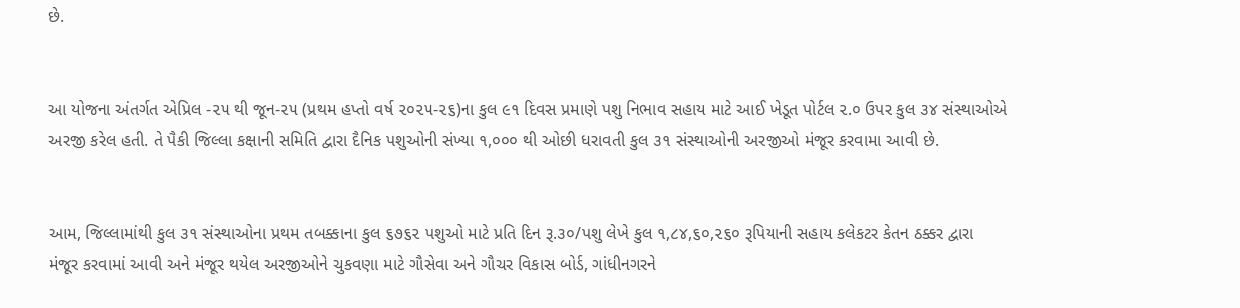છે.


આ યોજના અંતર્ગત એપ્રિલ -૨૫ થી જૂન-૨૫ (પ્રથમ હપ્તો વર્ષ ૨૦૨૫-૨૬)ના કુલ ૯૧ દિવસ પ્રમાણે પશુ નિભાવ સહાય માટે આઈ ખેડૂત પોર્ટલ ૨.૦ ઉપર કુલ ૩૪ સંસ્થાઓએ અરજી કરેલ હતી. તે પૈકી જિલ્લા કક્ષાની સમિતિ દ્વારા દૈનિક પશુઓની સંખ્યા ૧,૦૦૦ થી ઓછી ધરાવતી કુલ ૩૧ સંસ્થાઓની અરજીઓ મંજૂર કરવામા આવી છે.


આમ, જિલ્લામાંથી કુલ ૩૧ સંસ્થાઓના પ્રથમ તબક્કાના કુલ ૬૭૬૨ પશુઓ માટે પ્રતિ દિન રૂ.૩૦/પશુ લેખે કુલ ૧,૮૪,૬૦,૨૬૦ રૂપિયાની સહાય કલેકટર કેતન ઠક્કર દ્વારા મંજૂર કરવામાં આવી અને મંજૂર થયેલ અરજીઓને ચુકવણા માટે ગૌસેવા અને ગૌચર વિકાસ બોર્ડ, ગાંધીનગરને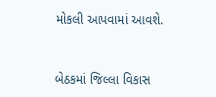મોકલી આપવામાં આવશે.



બેઠકમાં જિલ્લા વિકાસ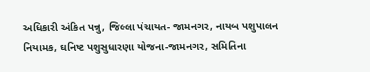અધિકારી અંકિત પન્નુ, જિલ્લા પંચાયત- જામનગર, નાયબ પશુપાલન નિયામક, ઘનિષ્ટ પશુસુધારણા યોજના-જામનગર, સમિતિના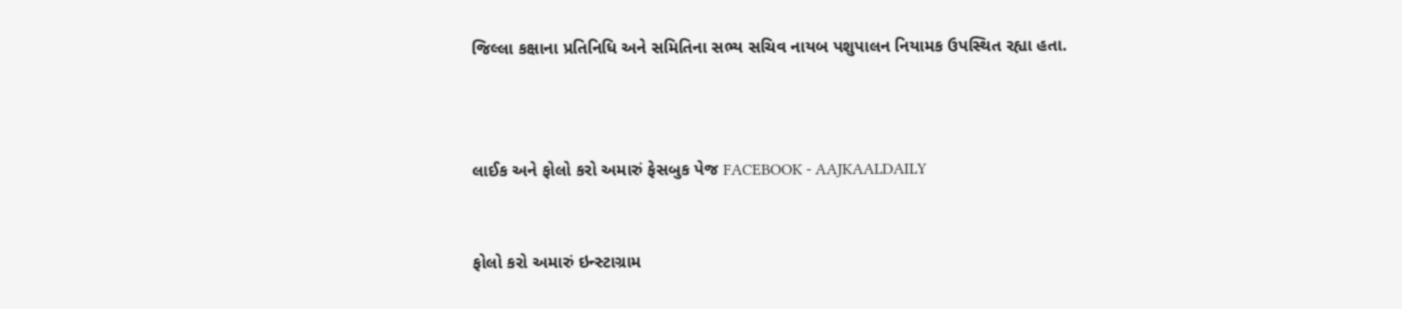જિલ્લા કક્ષાના પ્રતિનિધિ અને સમિતિના સભ્ય સચિવ નાયબ પશુપાલન નિયામક ઉપસ્થિત રહ્યા હતા.



લાઈક અને ફોલો કરો અમારું ફેસબુક પેજ FACEBOOK - AAJKAALDAILY


ફોલો કરો અમારું ઇન્સ્ટાગ્રામ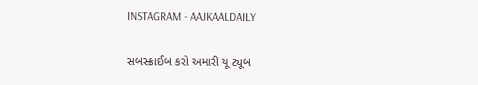INSTAGRAM - AAJKAALDAILY


સબસ્ક્રાઈબ કરો અમારી યૂ ટ્યૂબ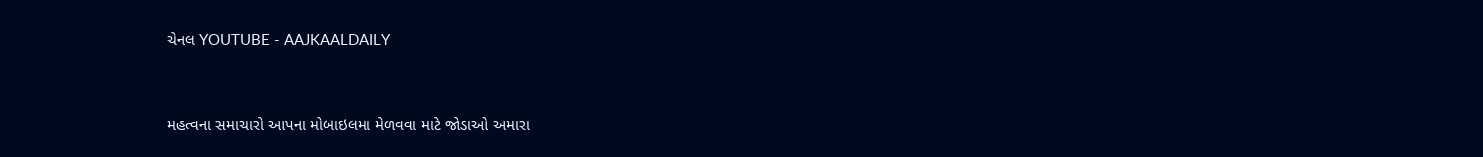ચેનલ YOUTUBE - AAJKAALDAILY


મહત્વના સમાચારો આપના મોબાઇલમા મેળવવા માટે જોડાઓ અમારા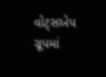વોટ્સએપ ગ્રૂપમાં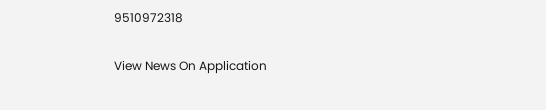9510972318

View News On Application